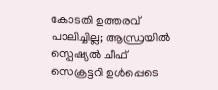കോടതി ഉത്തരവ് പാലിച്ചില്ല; ആന്ധ്രയിൽ സ്പെഷ്യൽ ചീഫ് സെക്രട്ടറി ഉള്‍പ്പെടെ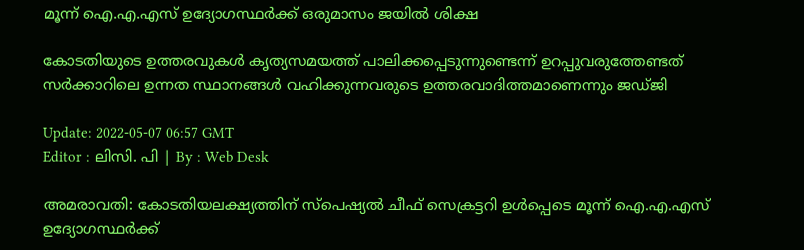മൂന്ന് ഐ.എ.എസ് ഉദ്യോഗസ്ഥർക്ക് ഒരുമാസം ജയിൽ ശിക്ഷ

കോടതിയുടെ ഉത്തരവുകൾ കൃത്യസമയത്ത് പാലിക്കപ്പെടുന്നുണ്ടെന്ന് ഉറപ്പുവരുത്തേണ്ടത് സർക്കാറിലെ ഉന്നത സ്ഥാനങ്ങൾ വഹിക്കുന്നവരുടെ ഉത്തരവാദിത്തമാണെന്നും ജഡ്ജി

Update: 2022-05-07 06:57 GMT
Editor : ലിസി. പി | By : Web Desk

അമരാവതി: കോടതിയലക്ഷ്യത്തിന് സ്‌പെഷ്യൽ ചീഫ് സെക്രട്ടറി ഉൾപ്പെടെ മൂന്ന് ഐ.എ.എസ് ഉദ്യോഗസ്ഥർക്ക്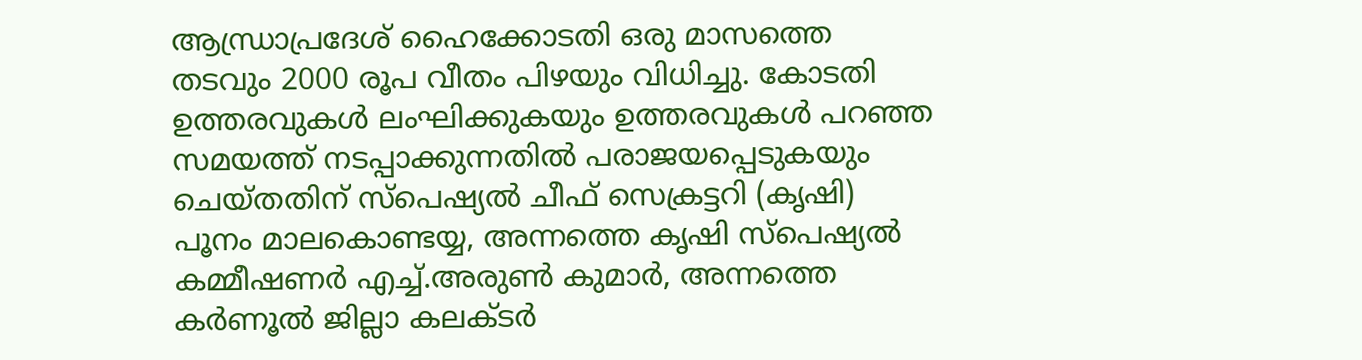ആന്ധ്രാപ്രദേശ് ഹൈക്കോടതി ഒരു മാസത്തെ തടവും 2000 രൂപ വീതം പിഴയും വിധിച്ചു. കോടതി ഉത്തരവുകൾ ലംഘിക്കുകയും ഉത്തരവുകൾ പറഞ്ഞ സമയത്ത് നടപ്പാക്കുന്നതിൽ പരാജയപ്പെടുകയും ചെയ്തതിന് സ്പെഷ്യൽ ചീഫ് സെക്രട്ടറി (കൃഷി) പൂനം മാലകൊണ്ടയ്യ, അന്നത്തെ കൃഷി സ്പെഷ്യൽ കമ്മീഷണർ എച്ച്.അരുൺ കുമാർ, അന്നത്തെ കർണൂൽ ജില്ലാ കലക്ടർ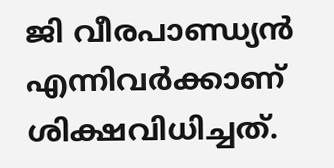ജി വീരപാണ്ഡ്യൻ എന്നിവർക്കാണ് ശിക്ഷവിധിച്ചത്.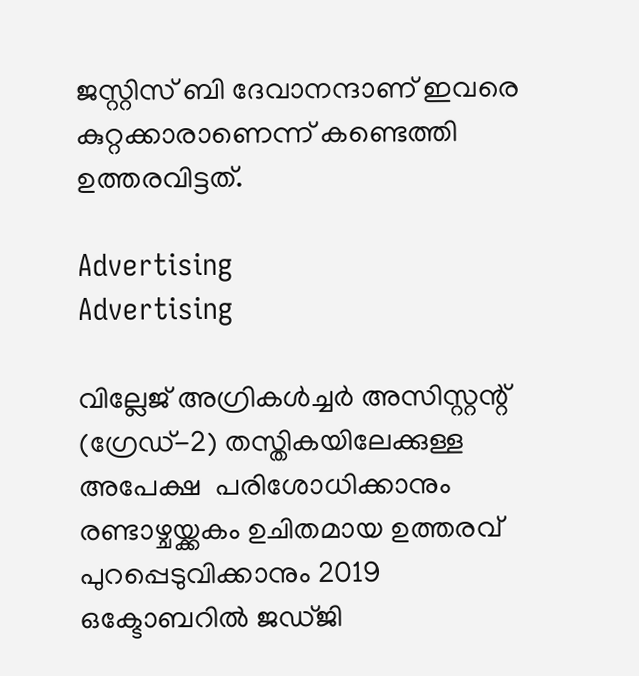ജസ്റ്റിസ് ബി ദേവാനന്ദാണ് ഇവരെ കുറ്റക്കാരാണെന്ന് കണ്ടെത്തി ഉത്തരവിട്ടത്.

Advertising
Advertising

വില്ലേജ് അഗ്രികൾച്ചർ അസിസ്റ്റന്റ് (ഗ്രേഡ്-2) തസ്തികയിലേക്കുള്ള അപേക്ഷ  പരിശോധിക്കാനും   രണ്ടാഴ്ചയ്ക്കകം ഉചിതമായ ഉത്തരവ് പുറപ്പെടുവിക്കാനും 2019 ഒക്ടോബറിൽ ജഡ്ജി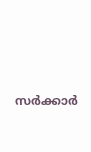സർക്കാർ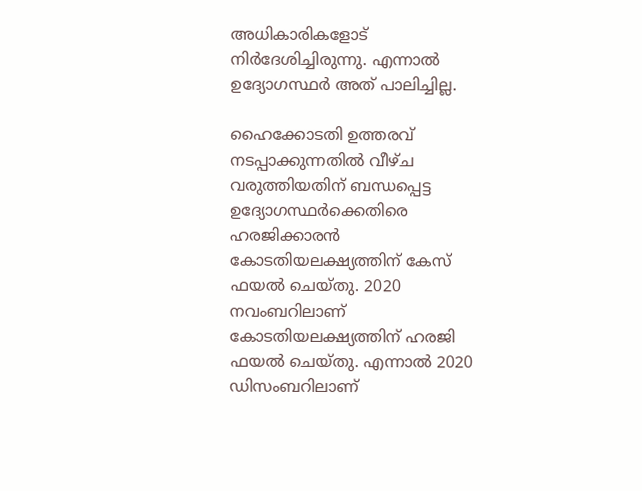അധികാരികളോട് നിർദേശിച്ചിരുന്നു. എന്നാല്‍ ഉദ്യോഗസ്ഥര്‍ അത് പാലിച്ചില്ല.

ഹൈക്കോടതി ഉത്തരവ് നടപ്പാക്കുന്നതിൽ വീഴ്ച വരുത്തിയതിന് ബന്ധപ്പെട്ട ഉദ്യോഗസ്ഥർക്കെതിരെ ഹരജിക്കാരൻ കോടതിയലക്ഷ്യത്തിന് കേസ് ഫയല്‍ ചെയ്തു. 2020 നവംബറിലാണ് കോടതിയലക്ഷ്യത്തിന് ഹരജി ഫയൽ ചെയ്തു. എന്നാല്‍ 2020 ഡിസംബറിലാണ്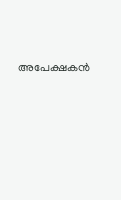അപേക്ഷകൻ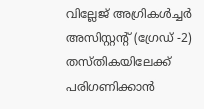വില്ലേജ് അഗ്രികൾച്ചർ അസിസ്റ്റന്റ് (ഗ്രേഡ് -2) തസ്തികയിലേക്ക് പരിഗണിക്കാൻ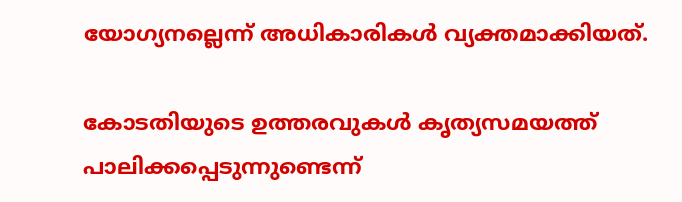യോഗ്യനല്ലെന്ന് അധികാരികൾ വ്യക്തമാക്കിയത്.

കോടതിയുടെ ഉത്തരവുകൾ കൃത്യസമയത്ത് പാലിക്കപ്പെടുന്നുണ്ടെന്ന്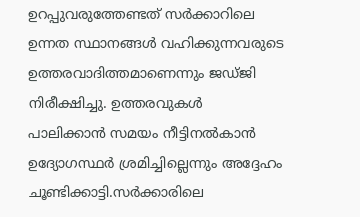ഉറപ്പുവരുത്തേണ്ടത് സർക്കാറിലെ ഉന്നത സ്ഥാനങ്ങൾ വഹിക്കുന്നവരുടെ ഉത്തരവാദിത്തമാണെന്നും ജഡ്ജി നിരീക്ഷിച്ചു. ഉത്തരവുകൾ പാലിക്കാൻ സമയം നീട്ടിനൽകാൻ ഉദ്യോഗസ്ഥർ ശ്രമിച്ചില്ലെന്നും അദ്ദേഹം ചൂണ്ടിക്കാട്ടി.സർക്കാരിലെ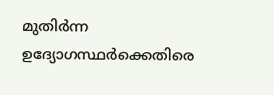മുതിർന്ന ഉദ്യോഗസ്ഥർക്കെതിരെ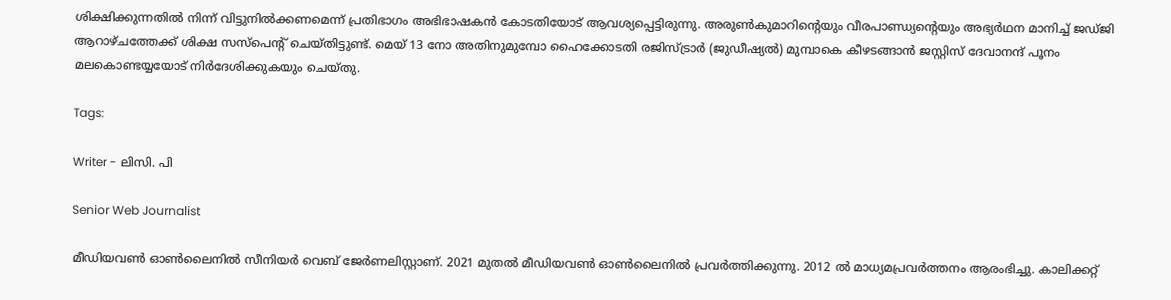ശിക്ഷിക്കുന്നതിൽ നിന്ന് വിട്ടുനിൽക്കണമെന്ന് പ്രതിഭാഗം അഭിഭാഷകൻ കോടതിയോട് ആവശ്യപ്പെട്ടിരുന്നു. അരുൺകുമാറിന്റെയും വീരപാണ്ഡ്യന്റെയും അഭ്യർഥന മാനിച്ച് ജഡ്ജി ആറാഴ്ചത്തേക്ക് ശിക്ഷ സസ്പെന്‍റ് ചെയ്തിട്ടുണ്ട്. മെയ് 13 നോ അതിനുമുമ്പോ ഹൈക്കോടതി രജിസ്ട്രാർ (ജുഡീഷ്യൽ) മുമ്പാകെ കീഴടങ്ങാൻ ജസ്റ്റിസ് ദേവാനന്ദ് പൂനം മലകൊണ്ടയ്യയോട് നിർദേശിക്കുകയും ചെയ്തു.

Tags:

Writer - ലിസി. പി

Senior Web Journalist

മീഡിയവൺ ഓൺലൈനിൽ സീനിയർ വെബ് ജേർണലിസ്റ്റാണ്. 2021 മുതൽ മീഡിയവൺ ഓൺലൈനിൽ പ്രവർത്തിക്കുന്നു. 2012 ല്‍ മാധ്യമപ്രവര്‍ത്തനം ആരംഭിച്ചു. കാലിക്കറ്റ്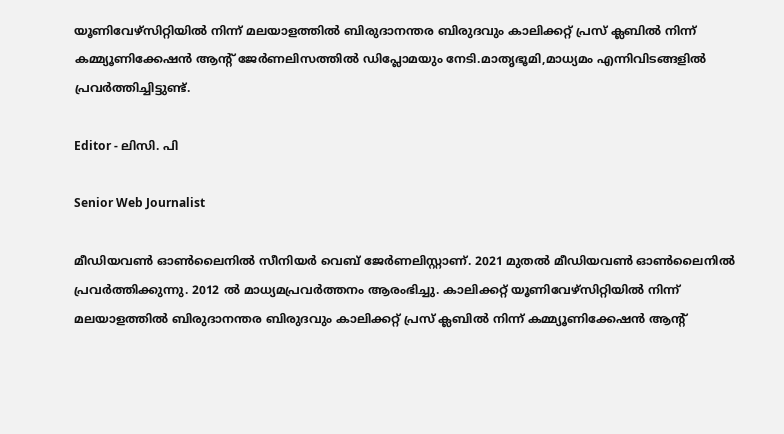യൂണിവേഴ്‌സിറ്റിയിൽ നിന്ന് മലയാളത്തിൽ ബിരുദാനന്തര ബിരുദവും കാലിക്കറ്റ് പ്രസ് ക്ലബിൽ നിന്ന് കമ്മ്യൂണിക്കേഷൻ ആന്റ് ജേർണലിസത്തിൽ ഡിപ്ലോമയും നേടി.മാതൃഭൂമി,മാധ്യമം എന്നിവിടങ്ങളിൽ പ്രവർത്തിച്ചിട്ടുണ്ട്.

Editor - ലിസി. പി

Senior Web Journalist

മീഡിയവൺ ഓൺലൈനിൽ സീനിയർ വെബ് ജേർണലിസ്റ്റാണ്. 2021 മുതൽ മീഡിയവൺ ഓൺലൈനിൽ പ്രവർത്തിക്കുന്നു. 2012 ല്‍ മാധ്യമപ്രവര്‍ത്തനം ആരംഭിച്ചു. കാലിക്കറ്റ് യൂണിവേഴ്‌സിറ്റിയിൽ നിന്ന് മലയാളത്തിൽ ബിരുദാനന്തര ബിരുദവും കാലിക്കറ്റ് പ്രസ് ക്ലബിൽ നിന്ന് കമ്മ്യൂണിക്കേഷൻ ആന്റ്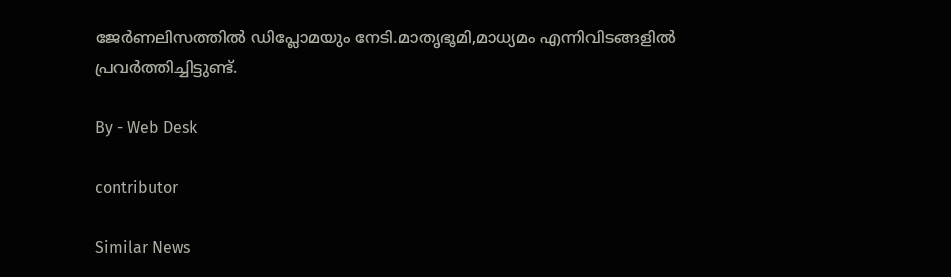ജേർണലിസത്തിൽ ഡിപ്ലോമയും നേടി.മാതൃഭൂമി,മാധ്യമം എന്നിവിടങ്ങളിൽ പ്രവർത്തിച്ചിട്ടുണ്ട്.

By - Web Desk

contributor

Similar News